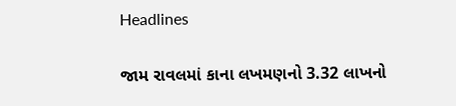Headlines

જામ રાવલમાં કાના લખમણનો 3.32 લાખનો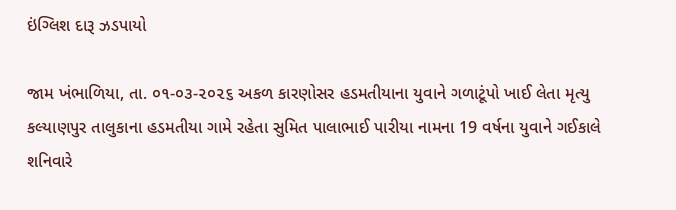ઇંગ્લિશ દારૂ ઝડપાયો

જામ ખંભાળિયા, તા. ૦૧-૦૩-૨૦૨૬ અકળ કારણોસર હડમતીયાના યુવાને ગળાટૂંપો ખાઈ લેતા મૃત્યુ       કલ્યાણપુર તાલુકાના હડમતીયા ગામે રહેતા સુમિત પાલાભાઈ પારીયા નામના 19 વર્ષના યુવાને ગઈકાલે શનિવારે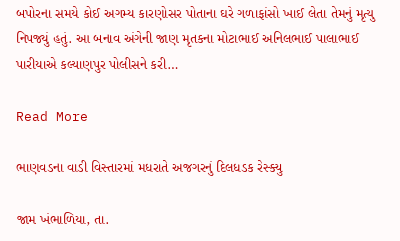બપોરના સમયે કોઈ અગમ્ય કારણોસર પોતાના ઘરે ગળાફાંસો ખાઈ લેતા તેમનું મૃત્યુ નિપજ્યું હતું. આ બનાવ અંગેની જાણ મૃતકના મોટાભાઈ અનિલભાઈ પાલાભાઈ પારીયાએ કલ્યાણપુર પોલીસને કરી…

Read More

ભાણવડના વાડી વિસ્તારમાં મધરાતે અજગરનું દિલધડક રેસ્ક્યુ

જામ ખંભાળિયા, તા.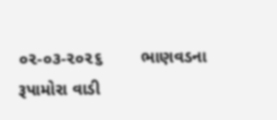૦૨-૦૩-૨૦૨૬        ભાણવડના રૂપામોરા વાડી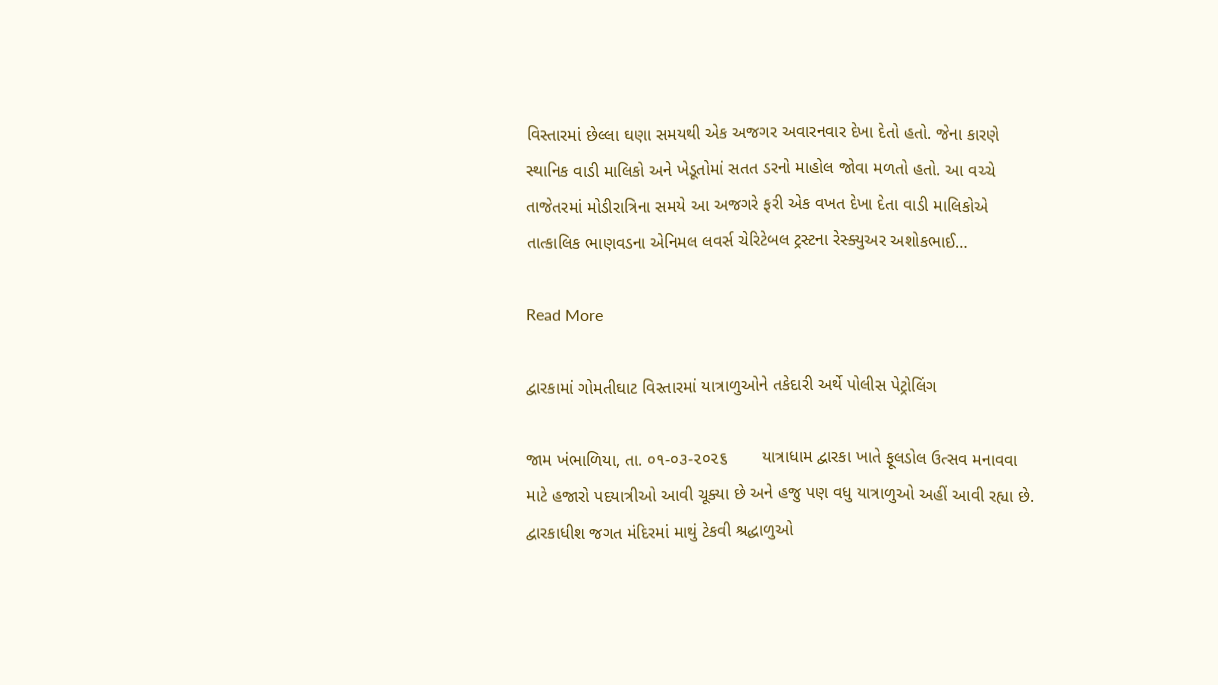વિસ્તારમાં છેલ્લા ઘણા સમયથી એક અજગર અવારનવાર દેખા દેતો હતો. જેના કારણે સ્થાનિક વાડી માલિકો અને ખેડૂતોમાં સતત ડરનો માહોલ જોવા મળતો હતો. આ વચ્ચે તાજેતરમાં મોડીરાત્રિના સમયે આ અજગરે ફરી એક વખત દેખા દેતા વાડી માલિકોએ તાત્કાલિક ભાણવડના એનિમલ લવર્સ ચેરિટેબલ ટ્રસ્ટના રેસ્ક્યુઅર અશોકભાઈ…

Read More

દ્વારકામાં ગોમતીઘાટ વિસ્તારમાં યાત્રાળુઓને તકેદારી અર્થે પોલીસ પેટ્રોલિંગ

જામ ખંભાળિયા, તા. ૦૧-૦૩-૨૦૨૬       યાત્રાધામ દ્વારકા ખાતે ફૂલડોલ ઉત્સવ મનાવવા માટે હજારો પદયાત્રીઓ આવી ચૂક્યા છે અને હજુ પણ વધુ યાત્રાળુઓ અહીં આવી રહ્યા છે. દ્વારકાધીશ જગત મંદિરમાં માથું ટેકવી શ્રદ્ધાળુઓ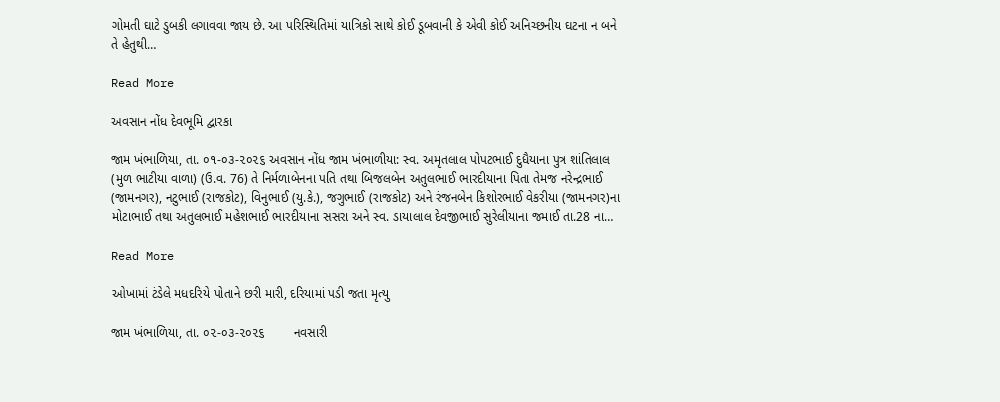ગોમતી ઘાટે ડુબકી લગાવવા જાય છે. આ પરિસ્થિતિમાં યાત્રિકો સાથે કોઈ ડૂબવાની કે એવી કોઈ અનિચ્છનીય ઘટના ન બને તે હેતુથી…

Read More

અવસાન નોંધ દેવભૂમિ દ્વારકા

જામ ખંભાળિયા, તા. ૦૧-૦૩-૨૦૨૬ અવસાન નોંધ જામ ખંભાળીયા: સ્વ. અમૃતલાલ પોપટભાઈ દુધૈયાના પુત્ર શાંતિલાલ (મુળ ભાટીયા વાળા) (ઉ.વ. 76) તે નિર્મળાબેનના પતિ તથા બિજલબેન અતુલભાઈ ભારદીયાના પિતા તેમજ નરેન્દ્રભાઈ (જામનગર), નટુભાઈ (રાજકોટ), વિનુભાઈ (યુ.કે.), જગુભાઈ (રાજકોટ) અને રંજનબેન કિશોરભાઈ વેકરીયા (જામનગર)ના મોટાભાઈ તથા અતુલભાઈ મહેશભાઈ ભારદીયાના સસરા અને સ્વ. ડાયાલાલ દેવજીભાઈ સુરેલીયાના જમાઈ તા.28 ના…

Read More

ઓખામાં ટંડેલે મધદરિયે પોતાને છરી મારી, દરિયામાં પડી જતા મૃત્યુ

જામ ખંભાળિયા, તા. ૦૨-૦૩-૨૦૨૬        નવસારી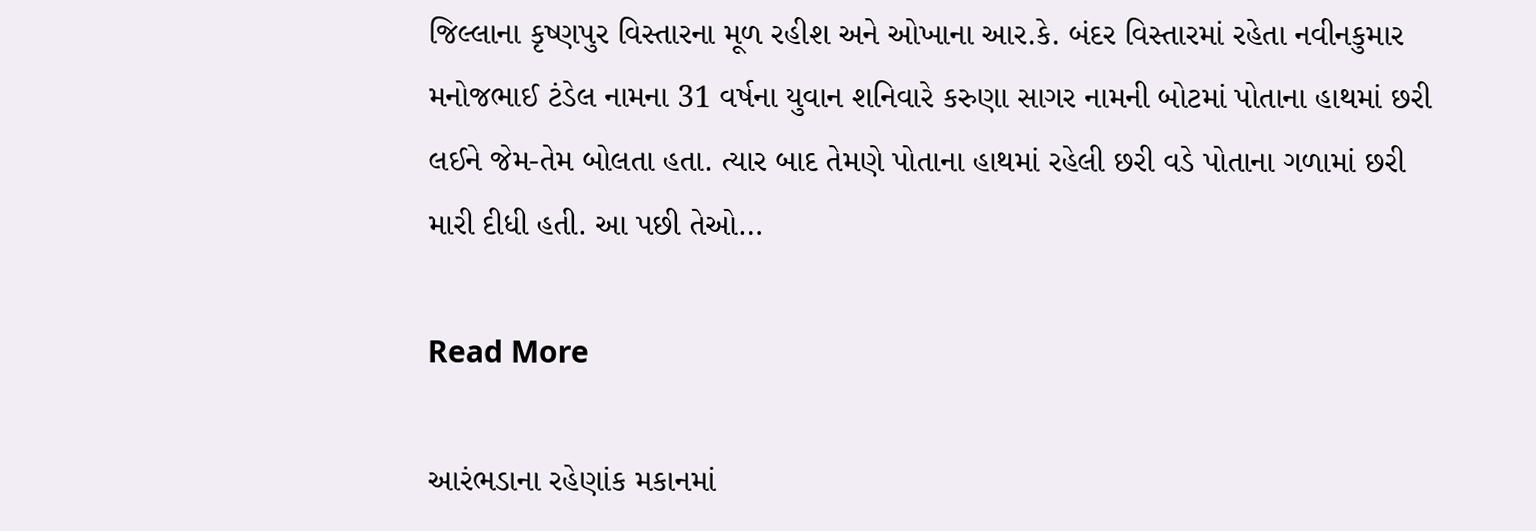જિલ્લાના કૃષ્ણપુર વિસ્તારના મૂળ રહીશ અને ઓખાના આર.કે. બંદર વિસ્તારમાં રહેતા નવીનકુમાર મનોજભાઈ ટંડેલ નામના 31 વર્ષના યુવાન શનિવારે કરુણા સાગર નામની બોટમાં પોતાના હાથમાં છરી લઈને જેમ-તેમ બોલતા હતા. ત્યાર બાદ તેમણે પોતાના હાથમાં રહેલી છરી વડે પોતાના ગળામાં છરી મારી દીધી હતી. આ પછી તેઓ…

Read More

આરંભડાના રહેણાંક મકાનમાં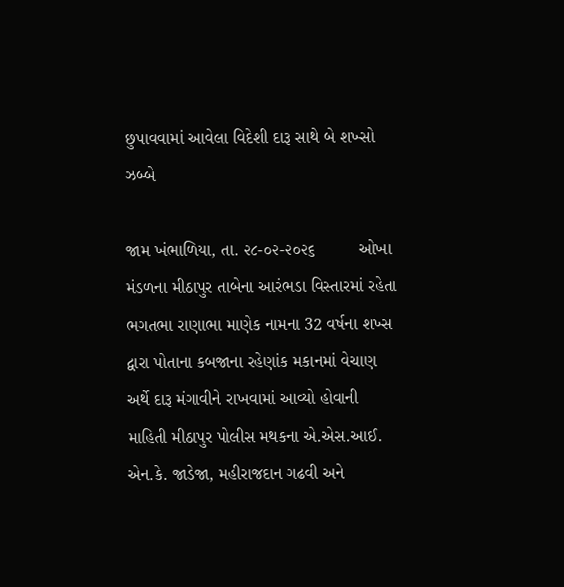છુપાવવામાં આવેલા વિદેશી દારૂ સાથે બે શખ્સો ઝબ્બે

જામ ખંભાળિયા, તા. ૨૮-૦૨-૨૦૨૬         ઓખા મંડળના મીઠાપુર તાબેના આરંભડા વિસ્તારમાં રહેતા ભગતભા રાણાભા માણેક નામના 32 વર્ષના શખ્સ દ્વારા પોતાના કબજાના રહેણાંક મકાનમાં વેચાણ અર્થે દારૂ મંગાવીને રાખવામાં આવ્યો હોવાની માહિતી મીઠાપુર પોલીસ મથકના એ.એસ.આઈ. એન.કે. જાડેજા, મહીરાજદાન ગઢવી અને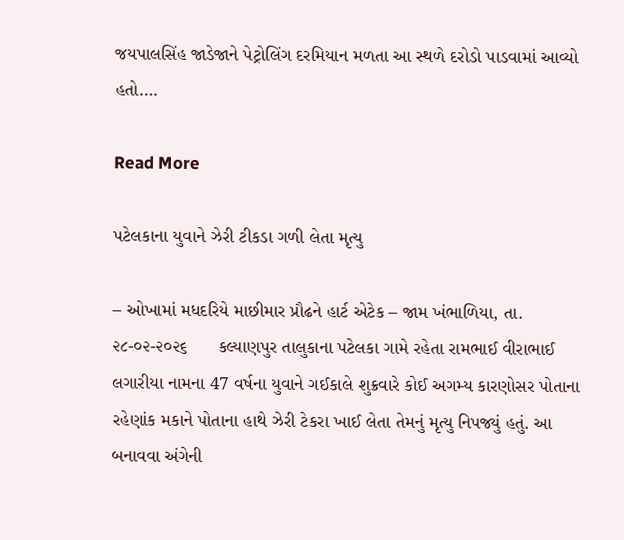જયપાલસિંહ જાડેજાને પેટ્રોલિંગ દરમિયાન મળતા આ સ્થળે દરોડો પાડવામાં આવ્યો હતો….

Read More

પટેલકાના યુવાને ઝેરી ટીકડા ગળી લેતા મૃત્યુ

– ઓખામાં મધદરિયે માછીમાર પ્રૌઢને હાર્ટ એટેક – જામ ખંભાળિયા, તા. ૨૮-૦૨-૨૦૨૬      કલ્યાણપુર તાલુકાના પટેલકા ગામે રહેતા રામભાઈ વીરાભાઈ લગારીયા નામના 47 વર્ષના યુવાને ગઈકાલે શુક્રવારે કોઈ અગમ્ય કારણોસર પોતાના રહેણાંક મકાને પોતાના હાથે ઝેરી ટેકરા ખાઈ લેતા તેમનું મૃત્યુ નિપજ્યું હતું. આ બનાવવા અંગેની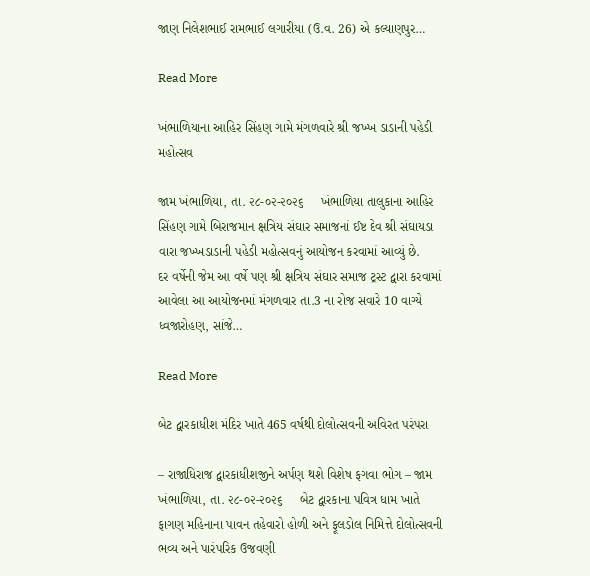જાણ નિલેશભાઈ રામભાઈ લગારીયા (ઉ.વ. 26) એ કલ્યાણપુર…

Read More

ખંભાળિયાના આહિર સિંહણ ગામે મંગળવારે શ્રી જખ્ખ ડાડાની પહેડી મહોત્સવ

જામ ખંભાળિયા, તા. ૨૮-૦૨-૨૦૨૬     ખંભાળિયા તાલુકાના આહિર સિંહણ ગામે બિરાજમાન ક્ષત્રિય સંઘાર સમાજનાં ઈષ્ટ દેવ શ્રી સંઘાયડા વારા જખ્ખડાડાની પહેડી મહોત્સવનું આયોજન કરવામાં આવ્યું છે.       દર વર્ષેની જેમ આ વર્ષે પણ શ્રી ક્ષત્રિય સંઘાર સમાજ ટ્રસ્ટ દ્વારા કરવામાં આવેલા આ આયોજનમાં મંગળવાર તા.3 ના રોજ સવારે 10 વાગ્યે ધ્વજારોહણ, સાંજે…

Read More

બેટ દ્વારકાધીશ મંદિર ખાતે 465 વર્ષથી દોલોત્સવની અવિરત પરંપરા

– રાજાધિરાજ દ્વારકાધીશજીને અર્પણ થશે વિશેષ ફગવા ભોગ – જામ ખંભાળિયા, તા. ૨૮-૦૨-૨૦૨૬     બેટ દ્વારકાના પવિત્ર ધામ ખાતે ફાગણ મહિનાના પાવન તહેવારો હોળી અને ફૂલડોલ નિમિત્તે દોલોત્સવની ભવ્ય અને પારંપરિક ઉજવણી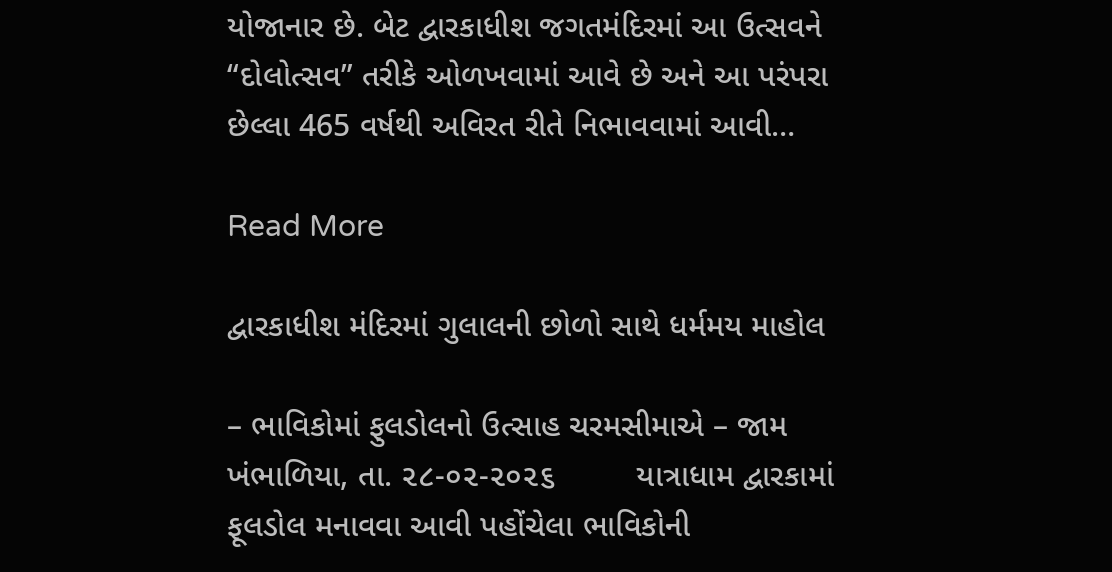યોજાનાર છે. બેટ દ્વારકાધીશ જગતમંદિરમાં આ ઉત્સવને “દોલોત્સવ” તરીકે ઓળખવામાં આવે છે અને આ પરંપરા છેલ્લા 465 વર્ષથી અવિરત રીતે નિભાવવામાં આવી…

Read More

દ્વારકાધીશ મંદિરમાં ગુલાલની છોળો સાથે ધર્મમય માહોલ

– ભાવિકોમાં ફુલડોલનો ઉત્સાહ ચરમસીમાએ – જામ ખંભાળિયા, તા. ૨૮-૦૨-૨૦૨૬         યાત્રાધામ દ્વારકામાં ફૂલડોલ મનાવવા આવી પહોંચેલા ભાવિકોની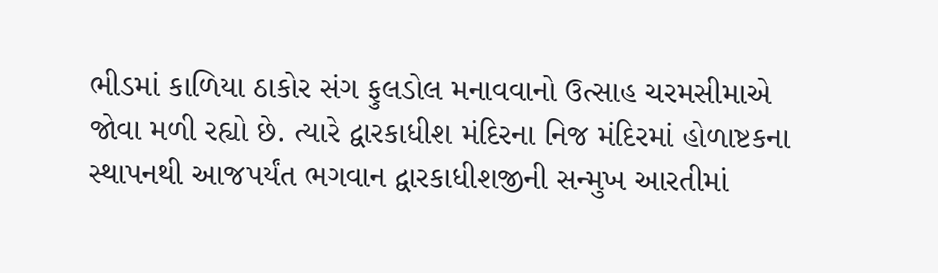ભીડમાં કાળિયા ઠાકોર સંગ ફુલડોલ મનાવવાનો ઉત્સાહ ચરમસીમાએ જોવા મળી રહ્યો છે. ત્યારે દ્વારકાધીશ મંદિરના નિજ મંદિરમાં હોળાષ્ટકના સ્થાપનથી આજપર્યંત ભગવાન દ્વારકાધીશજીની સન્મુખ આરતીમાં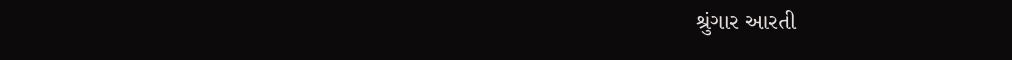શ્રુંગાર આરતી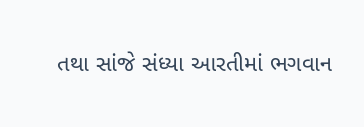તથા સાંજે સંધ્યા આરતીમાં ભગવાન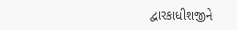દ્વારકાધીશજીને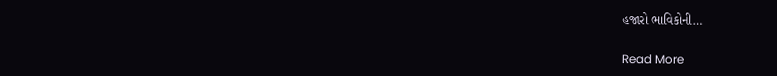હજારો ભાવિકોની…

Read More